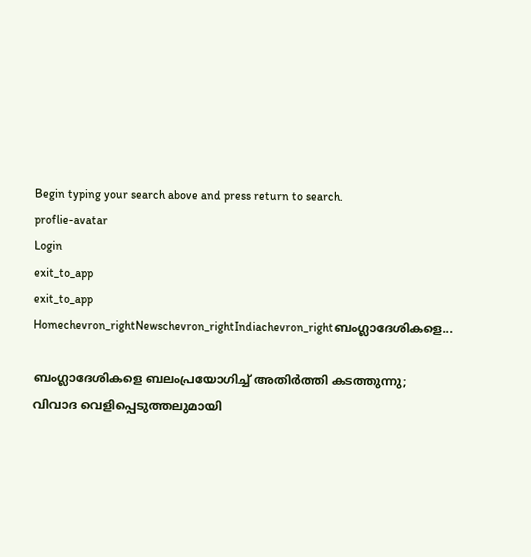Begin typing your search above and press return to search.
proflie-avatar
Login
exit_to_app
exit_to_app
Homechevron_rightNewschevron_rightIndiachevron_rightബംഗ്ലാദേശികളെ...

ബംഗ്ലാദേശികളെ ബലംപ്രയോഗിച്ച് അതിർത്തി കടത്തുന്നു; വിവാദ വെളിപ്പെടുത്തലുമായി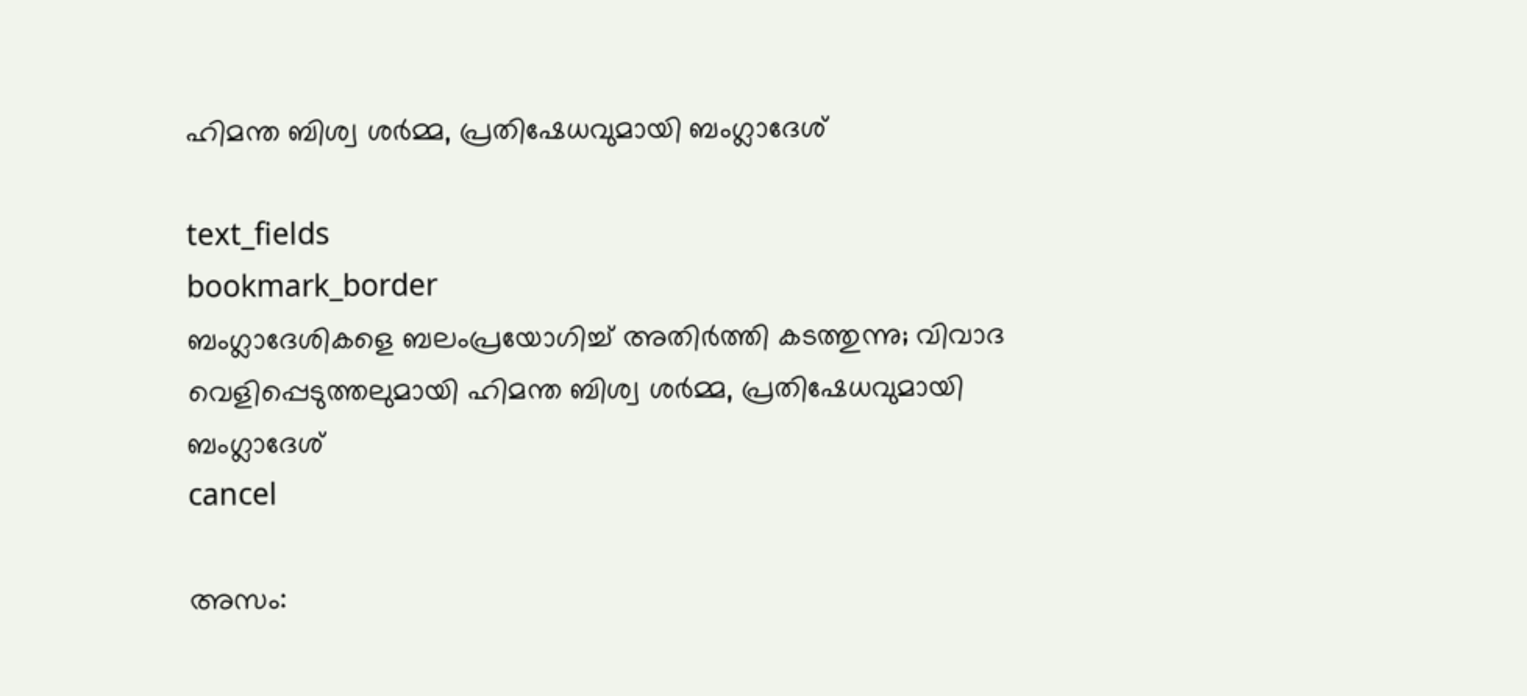ഹിമന്ത ബിശ്വ ശർമ്മ, പ്രതിഷേധവുമായി ബംഗ്ലാദേശ്

text_fields
bookmark_border
ബംഗ്ലാദേശികളെ ബലംപ്രയോഗിച്ച് അതിർത്തി കടത്തുന്നു; വിവാദ വെളിപ്പെടുത്തലുമായി ഹിമന്ത ബിശ്വ ശർമ്മ, പ്രതിഷേധവുമായി ബംഗ്ലാദേശ്
cancel

അസം: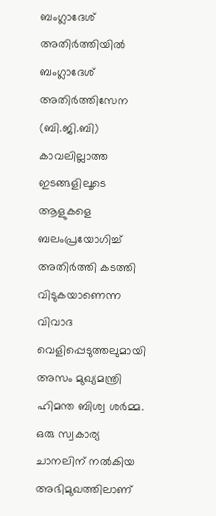ബംഗ്ലാദേശ് അതിർത്തിയിൽ ബംഗ്ലാദേശ് അതിര്‍ത്തിസേന (ബി.ജി.ബി) കാവലില്ലാത്ത ഇടങ്ങളിലൂടെ ആളുകളെ ബലംപ്രയോഗിച്ച് അതിർത്തി കടത്തി വിടുകയാണെന്ന വിവാദ വെളിപ്പെടുത്തലുമായി അസം മുഖ്യമന്ത്രി ഹിമന്ത ബിശ്വ ശർമ്മ. ഒരു സ്വകാര്യ ചാനലിന് നൽകിയ അഭിമുഖത്തിലാണ്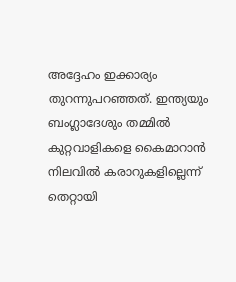അദ്ദേഹം ഇക്കാര്യം തുറന്നുപറഞ്ഞത്. ഇന്ത്യയും ബംഗ്ലാദേശും തമ്മിൽ കുറ്റവാളികളെ കൈമാറാൻ നിലവിൽ കരാറുകളില്ലെന്ന് തെറ്റായി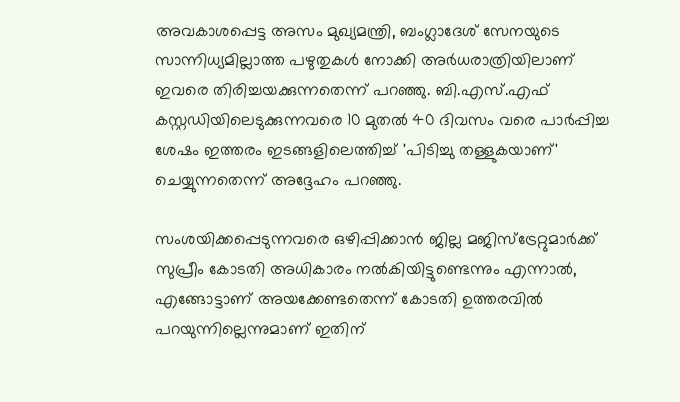അവകാശപ്പെട്ട അസം മുഖ്യമന്ത്രി, ബംഗ്ലാദേശ് സേനയുടെ സാന്നിധ്യമില്ലാത്ത പഴുതുകൾ നോക്കി അർധരാത്രിയിലാണ് ഇവരെ തിരിച്ചയക്കുന്നതെന്ന് പറഞ്ഞു. ബി.എസ്.എഫ് കസ്റ്റഡിയിലെടുക്കുന്നവരെ 10 മുതൽ 40 ദിവസം വരെ പാർപ്പിച്ച ശേഷം ഇത്തരം ഇടങ്ങളിലെത്തിച്ച് 'പിടിച്ചു തള്ളുകയാണ്' ചെയ്യുന്നതെന്ന് അദ്ദേഹം പറഞ്ഞു.

സംശയിക്കപ്പെടുന്നവരെ ഒഴിപ്പിക്കാൻ ജില്ല മജിസ്‌ട്രേറ്റുമാർക്ക് സുപ്രീം കോടതി അധികാരം നൽകിയിട്ടുണ്ടെന്നും എന്നാൽ, എങ്ങോട്ടാണ് അയക്കേണ്ടതെന്ന് കോടതി ഉത്തരവിൽ പറയുന്നില്ലെന്നുമാണ് ഇതിന്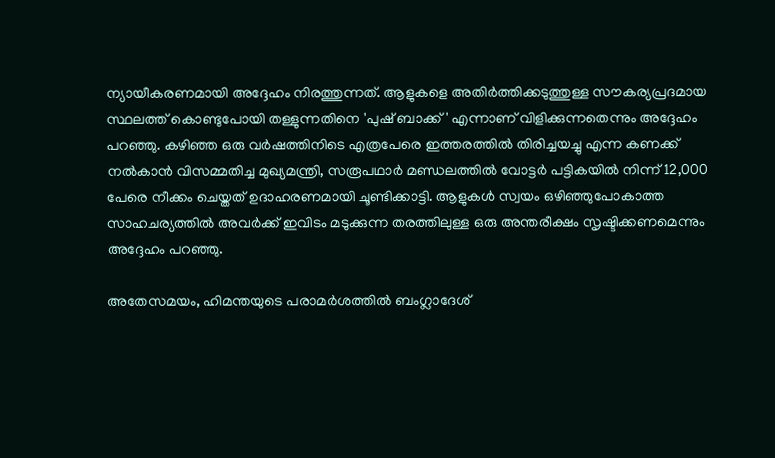ന്യായീകരണമായി അദ്ദേഹം നിരത്തുന്നത്. ആളുകളെ അതിർത്തിക്കടുത്തുള്ള സൗകര്യപ്രദമായ സ്ഥലത്ത് കൊണ്ടുപോയി തള്ളുന്നതിനെ 'പുഷ് ബാക്ക്' എന്നാണ് വിളിക്കുന്നതെന്നും അദ്ദേഹം പറഞ്ഞു. കഴിഞ്ഞ ഒരു വർഷത്തിനിടെ എത്രപേരെ ഇത്തരത്തിൽ തിരിച്ചയച്ചു എന്ന കണക്ക് നൽകാൻ വിസമ്മതിച്ച മുഖ്യമന്ത്രി, സരൂപഥാർ മണ്ഡലത്തിൽ വോട്ടർ പട്ടികയിൽ നിന്ന് 12,000 പേരെ നീക്കം ചെയ്തത് ഉദാഹരണമായി ചൂണ്ടിക്കാട്ടി. ആളുകൾ സ്വയം ഒഴിഞ്ഞുപോകാത്ത സാഹചര്യത്തിൽ അവർക്ക് ഇവിടം മടുക്കുന്ന തരത്തിലുള്ള ഒരു അന്തരീക്ഷം സൃഷ്ടിക്കണമെന്നും അദ്ദേഹം പറഞ്ഞു.

അതേസമയം, ഹിമന്തയുടെ പരാമർശത്തിൽ ബംഗ്ലാദേശ്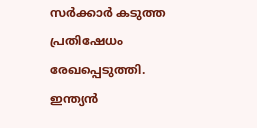സർക്കാർ കടുത്ത പ്രതിഷേധം രേഖപ്പെടുത്തി. ഇന്ത്യൻ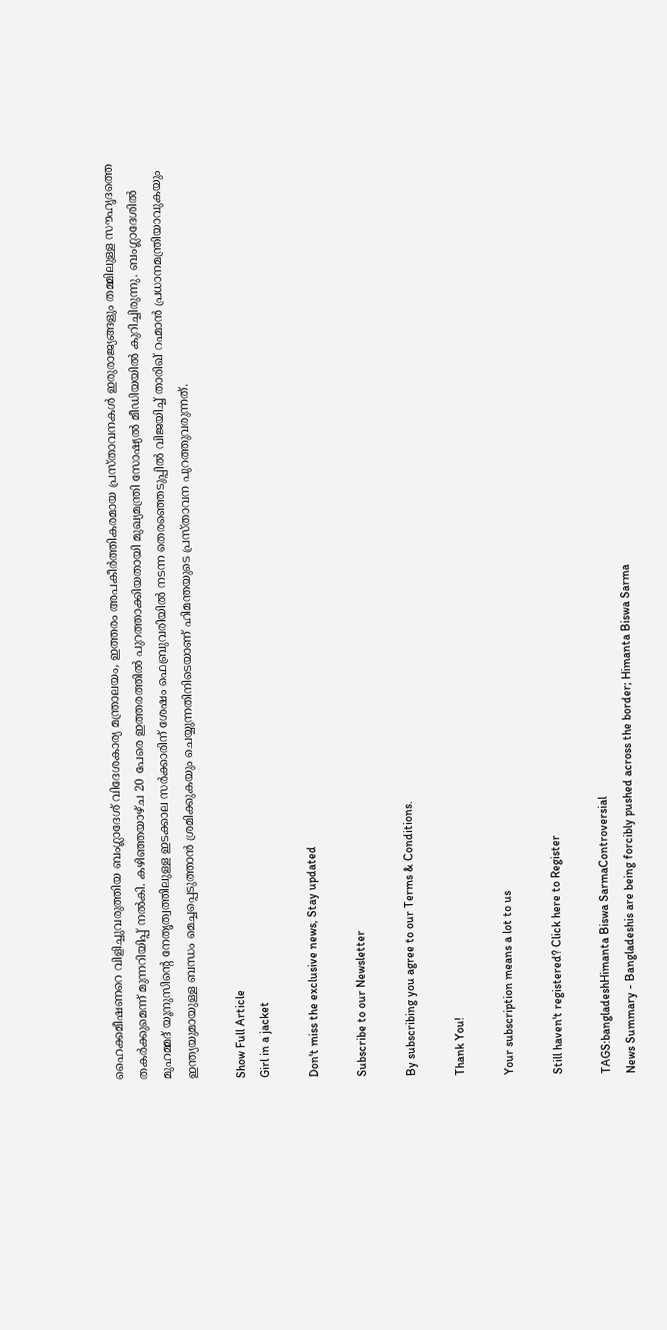ഹൈക്കമീഷണറെ വിളിച്ചുവരുത്തിയ ബംഗ്ലാദേശ് വിദേശകാര്യ മന്ത്രാലയം, ഇത്തരം അപകീർത്തികരമായ പ്രസ്താവനകൾ ഇരുരാജ്യങ്ങളും തമ്മിലുള്ള സൗഹൃദത്തെ തകർക്കുമെന്ന് മുന്നറിയിപ്പ് നൽകി. കഴിഞ്ഞയാഴ്ച 20 പേരെ ഇത്തരത്തിൽ പുറത്താക്കിയതായി മുഖ്യമന്ത്രി സോഷ്യൽ മീഡിയയിൽ കുറിച്ചിരുന്നു. ബംഗ്ലാദേശിൽ മുഹമ്മദ് യൂനുസിന്റെ നേതൃത്വത്തിലുള്ള ഇടക്കാല സർക്കാരിന് ശേഷം ഫെബ്രുവരിയിൽ നടന്ന തെരഞ്ഞെടുപ്പിൽ വിജയിച്ച് താരിഖ് റഹ്മാൻ പ്രധാനമന്ത്രിയാവുകയും ഇന്ത്യയുമായുള്ള ബന്ധം മെച്ചപ്പെടുത്താൻ ശ്രമിക്കുകയും ചെയ്യുന്നതിനിടെയാണ് ഹിമന്തയുടെ പ്രസ്താവന പുറത്തുവരുന്നത്.

Show Full Article
Girl in a jacket

Don't miss the exclusive news, Stay updated

Subscribe to our Newsletter

By subscribing you agree to our Terms & Conditions.

Thank You!

Your subscription means a lot to us

Still haven't registered? Click here to Register

TAGS:bangladeshHimanta Biswa SarmaControversial
News Summary - Bangladeshis are being forcibly pushed across the border; Himanta Biswa Sarma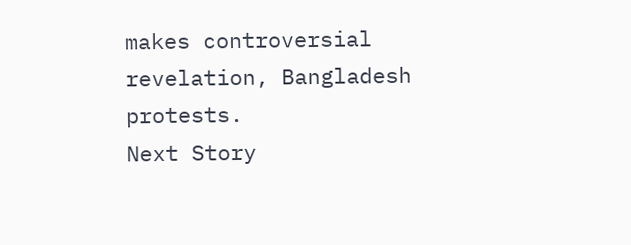makes controversial revelation, Bangladesh protests.
Next Story